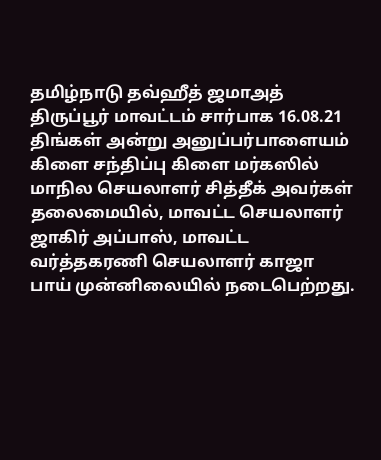தமிழ்நாடு தவ்ஹீத் ஜமாஅத் திருப்பூர் மாவட்டம் சார்பாக 16.08.21 திங்கள் அன்று அனுப்பர்பாளையம் கிளை சந்திப்பு கிளை மர்கஸில் மாநில செயலாளர் சித்தீக் அவர்கள் தலைமையில், மாவட்ட செயலாளர் ஜாகிர் அப்பாஸ், மாவட்ட வர்த்தகரணி செயலாளர் காஜா பாய் முன்னிலையில் நடைபெற்றது.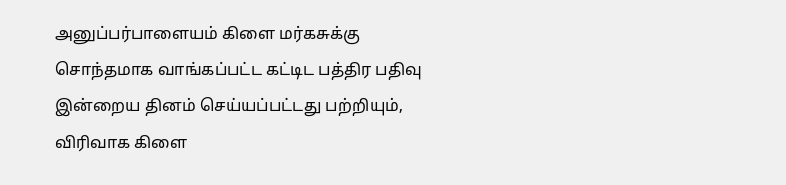அனுப்பர்பாளையம் கிளை மர்கசுக்கு சொந்தமாக வாங்கப்பட்ட கட்டிட பத்திர பதிவு இன்றைய தினம் செய்யப்பட்டது பற்றியும்,
விரிவாக கிளை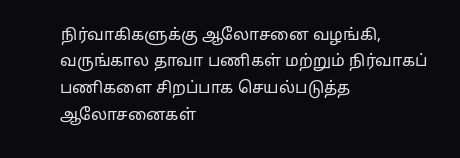நிர்வாகிகளுக்கு ஆலோசனை வழங்கி,
வருங்கால தாவா பணிகள் மற்றும் நிர்வாகப் பணிகளை சிறப்பாக செயல்படுத்த ஆலோசனைகள்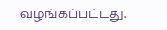வழங்கப்பட்டது.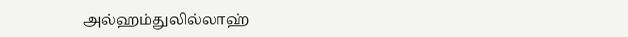அல்ஹம்துலில்லாஹ்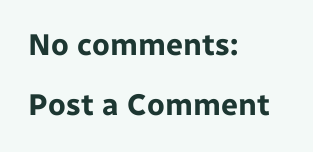No comments:
Post a Comment